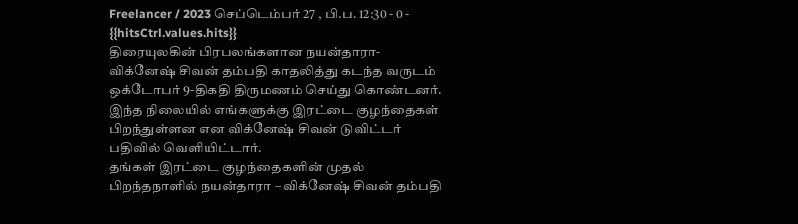Freelancer / 2023 செப்டெம்பர் 27 , பி.ப. 12:30 - 0 - {{hitsCtrl.values.hits}}
திரையுலகின் பிரபலங்களான நயன்தாரா- விக்னேஷ் சிவன் தம்பதி காதலித்து கடந்த வருடம் ஒக்டோபர் 9-திகதி திருமணம் செய்து கொண்டனர்.
இந்த நிலையில் எங்களுக்கு இரட்டை குழந்தைகள் பிறந்துள்ளன என விக்னேஷ் சிவன் டுவிட்டர் பதிவில் வெளியிட்டார்.
தங்கள் இரட்டை குழந்தைகளின் முதல் பிறந்தநாளில் நயன்தாரா – விக்னேஷ் சிவன் தம்பதி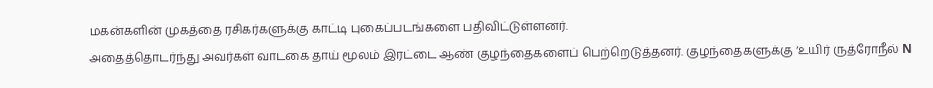மகன்களின் முகத்தை ரசிகர்களுக்கு காட்டி புகைப்படங்களை பதிவிட்டுள்ளனர்.
அதைத்தொடர்ந்து அவர்கள் வாடகை தாய் மூலம் இரட்டை ஆண் குழந்தைகளைப் பெற்றெடுத்தனர். குழந்தைகளுக்கு ‘உயிர் ருத்ரோநீல் N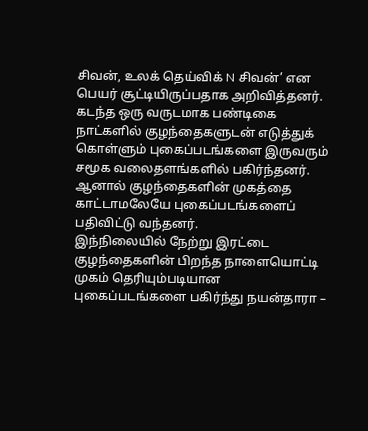சிவன், உலக் தெய்விக் N சிவன்’ என பெயர் சூட்டியிருப்பதாக அறிவித்தனர்.
கடந்த ஒரு வருடமாக பண்டிகை நாட்களில் குழந்தைகளுடன் எடுத்துக் கொள்ளும் புகைப்படங்களை இருவரும் சமூக வலைதளங்களில் பகிர்ந்தனர். ஆனால் குழந்தைகளின் முகத்தை காட்டாமலேயே புகைப்படங்களைப் பதிவிட்டு வந்தனர்.
இந்நிலையில் நேற்று இரட்டை குழந்தைகளின் பிறந்த நாளையொட்டி முகம் தெரியும்படியான புகைப்படங்களை பகிர்ந்து நயன்தாரா –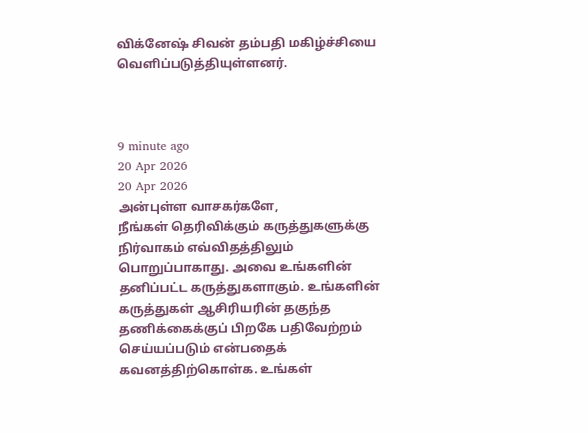விக்னேஷ் சிவன் தம்பதி மகிழ்ச்சியை வெளிப்படுத்தியுள்ளனர்.



9 minute ago
20 Apr 2026
20 Apr 2026
அன்புள்ள வாசகர்களே,
நீங்கள் தெரிவிக்கும் கருத்துகளுக்கு நிர்வாகம் எவ்விதத்திலும் பொறுப்பாகாது. அவை உங்களின் தனிப்பட்ட கருத்துகளாகும். உங்களின் கருத்துகள் ஆசிரியரின் தகுந்த தணிக்கைக்குப் பிறகே பதிவேற்றம் செய்யப்படும் என்பதைக் கவனத்திற்கொள்க. உங்கள்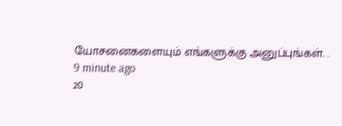யோசனைகளையும் எங்களுக்கு அனுப்புங்கள். .
9 minute ago
20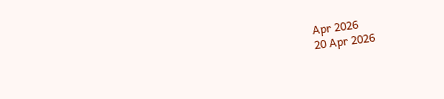Apr 2026
20 Apr 2026